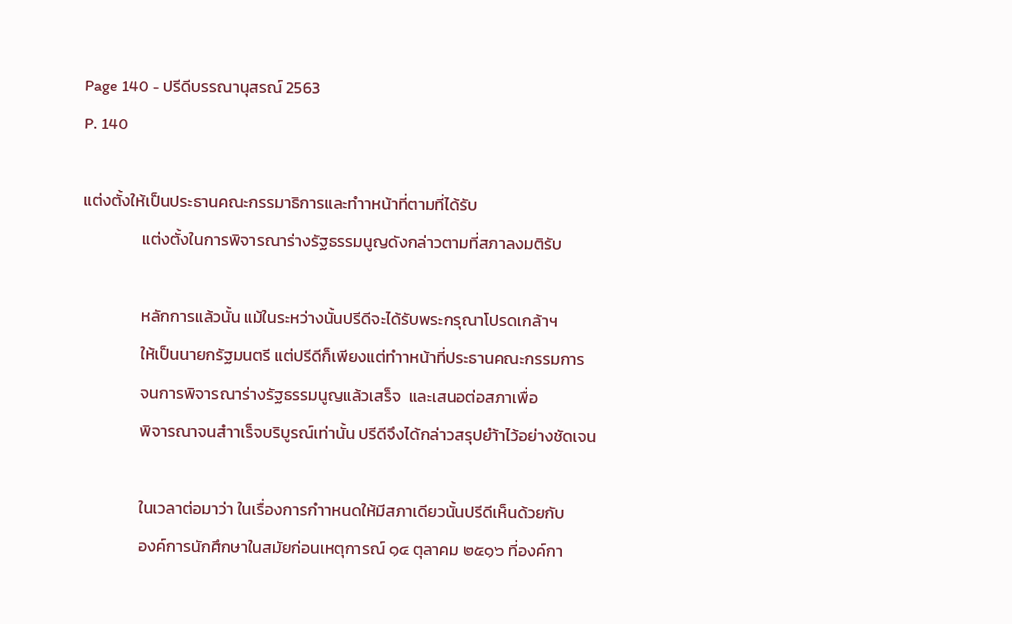Page 140 - ปรีดีบรรณานุสรณ์ 2563
P. 140

แต่งตั้งให้เป็นประธานคณะกรรมาธิการและทำาหน้าที่ตามที่ได้รับ
                แต่งตั้งในการพิจารณาร่างรัฐธรรมนูญดังกล่าวตามที่สภาลงมติรับ

                หลักการแล้วนั้น แม้ในระหว่างนั้นปรีดีจะได้รับพระกรุณาโปรดเกล้าฯ
                ให้เป็นนายกรัฐมนตรี แต่ปรีดีก็เพียงแต่ทำาหน้าที่ประธานคณะกรรมการ
                จนการพิจารณาร่างรัฐธรรมนูญแล้วเสร็จ  และเสนอต่อสภาเพื่อ
                พิจารณาจนสำาเร็จบริบูรณ์เท่านั้น ปรีดีจึงได้กล่าวสรุปยำ้าไว้อย่างชัดเจน

                ในเวลาต่อมาว่า ในเรื่องการกำาหนดให้มีสภาเดียวนั้นปรีดีเห็นด้วยกับ
                องค์การนักศึกษาในสมัยก่อนเหตุการณ์ ๑๔ ตุลาคม ๒๕๑๖ ที่องค์กา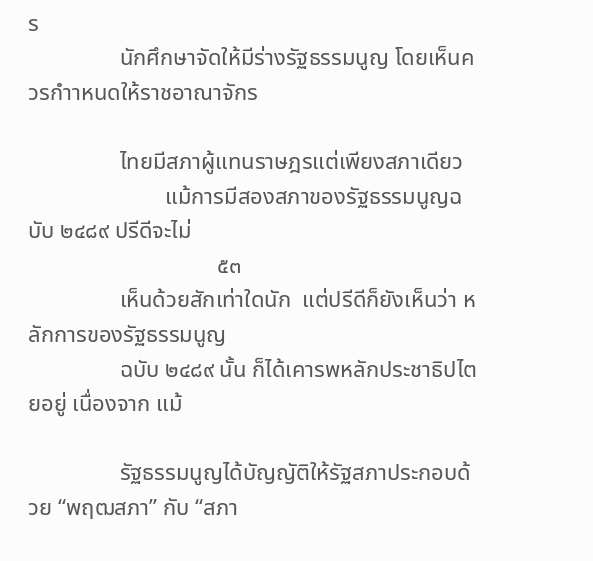ร
                นักศึกษาจัดให้มีร่างรัฐธรรมนูญ โดยเห็นควรกำาหนดให้ราชอาณาจักร

                ไทยมีสภาผู้แทนราษฎรแต่เพียงสภาเดียว
                        แม้การมีสองสภาของรัฐธรรมนูญฉบับ ๒๔๘๙ ปรีดีจะไม่
                                 ๕๓
                เห็นด้วยสักเท่าใดนัก  แต่ปรีดีก็ยังเห็นว่า หลักการของรัฐธรรมนูญ
                ฉบับ ๒๔๘๙ นั้น ก็ได้เคารพหลักประชาธิปไตยอยู่ เนื่องจาก แม้

                รัฐธรรมนูญได้บัญญัติให้รัฐสภาประกอบด้วย “พฤฒสภา” กับ “สภา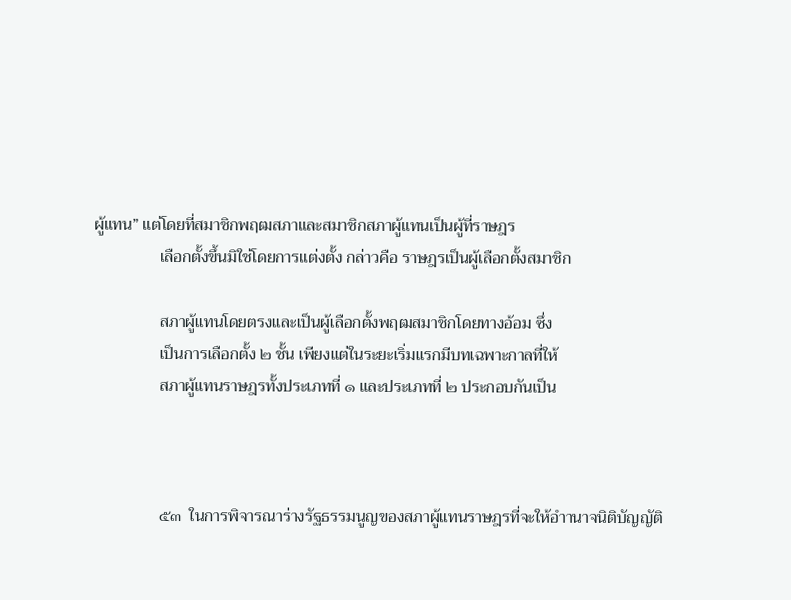ผู้แทน” แต่โดยที่สมาชิกพฤฒสภาและสมาชิกสภาผู้แทนเป็นผู้ที่ราษฎร
                เลือกตั้งขึ้นมิใช่โดยการแต่งตั้ง กล่าวคือ ราษฎรเป็นผู้เลือกตั้งสมาชิก

                สภาผู้แทนโดยตรงและเป็นผู้เลือกตั้งพฤฒสมาชิกโดยทางอ้อม ซึ่ง
                เป็นการเลือกตั้ง ๒ ชั้น เพียงแต่ในระยะเริ่มแรกมีบทเฉพาะกาลที่ให้
                สภาผู้แทนราษฎรทั้งประเภทที่ ๑ และประเภทที่ ๒ ประกอบกันเป็น



                ๕๓  ในการพิจารณาร่างรัฐธรรมนูญของสภาผู้แทนราษฎรที่จะให้อำานาจนิติบัญญัติ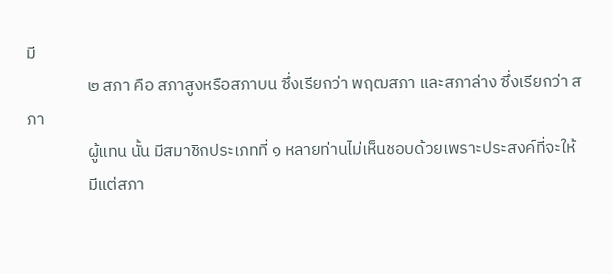มี
                ๒ สภา คือ สภาสูงหรือสภาบน ซึ่งเรียกว่า พฤฒสภา และสภาล่าง ซึ่งเรียกว่า สภา
                ผู้แทน นั้น มีสมาชิกประเภทที่ ๑ หลายท่านไม่เห็นชอบด้วยเพราะประสงค์ที่จะให้
                มีแต่สภา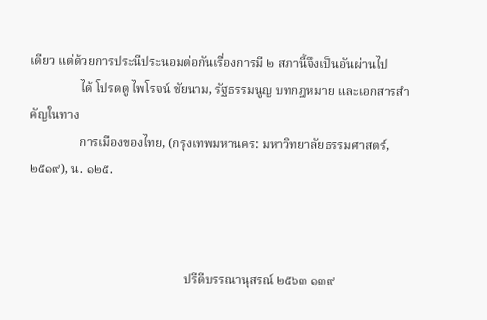เดียว แต่ด้วยการประนีประนอมต่อกันเรื่องการมี ๒ สภานี้จึงเป็นอันผ่านไป
                ได้ โปรดดู ไพโรจน์ ชัยนาม, รัฐธรรมนูญ บทกฎหมาย และเอกสารสําคัญในทาง
                การเมืองของไทย, (กรุงเทพมหานคร: มหาวิทยาลัยธรรมศาสตร์, ๒๕๑๙), น. ๑๒๕.



                                                  ปรีดีบรรณานุสรณ์ ๒๕๖๓ ๑๓๙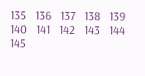135   136   137   138   139   140   141   142   143   144   145